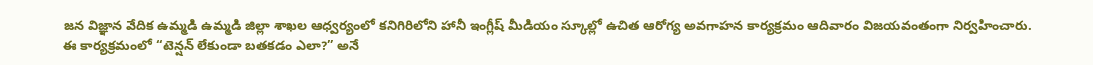జన విజ్ఞాన వేదిక ఉమ్మడి ఉమ్మడి జిల్లా శాఖల ఆధ్వర్యంలో కనిగిరిలోని హానీ ఇంగ్లీష్ మీడియం స్కూల్లో ఉచిత ఆరోగ్య అవగాహన కార్యక్రమం ఆదివారం విజయవంతంగా నిర్వహించారు.
ఈ కార్యక్రమంలో “టెన్షన్ లేకుండా బతకడం ఎలా?” అనే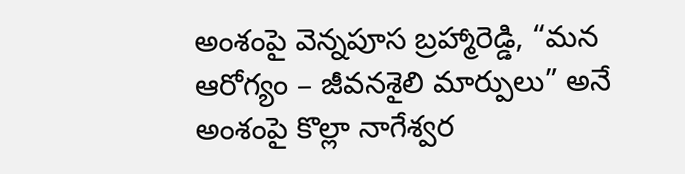అంశంపై వెన్నపూస బ్రహ్మారెడ్డి, “మన ఆరోగ్యం – జీవనశైలి మార్పులు” అనే అంశంపై కొల్లా నాగేశ్వర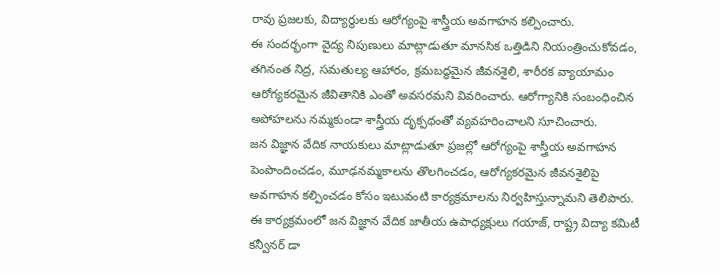రావు ప్రజలకు, విద్యార్థులకు ఆరోగ్యంపై శాస్త్రీయ అవగాహన కల్పించారు.
ఈ సందర్భంగా వైద్య నిపుణులు మాట్లాడుతూ మానసిక ఒత్తిడిని నియంత్రించుకోవడం, తగినంత నిద్ర, సమతుల్య ఆహారం, క్రమబద్ధమైన జీవనశైలి, శారీరక వ్యాయామం ఆరోగ్యకరమైన జీవితానికి ఎంతో అవసరమని వివరించారు. ఆరోగ్యానికి సంబంధించిన అపోహలను నమ్మకుండా శాస్త్రీయ దృక్పథంతో వ్యవహరించాలని సూచించారు.
జన విజ్ఞాన వేదిక నాయకులు మాట్లాడుతూ ప్రజల్లో ఆరోగ్యంపై శాస్త్రీయ అవగాహన పెంపొందించడం, మూఢనమ్మకాలను తొలగించడం, ఆరోగ్యకరమైన జీవనశైలిపై అవగాహన కల్పించడం కోసం ఇటువంటి కార్యక్రమాలను నిర్వహిస్తున్నామని తెలిపారు.
ఈ కార్యక్రమంలో జన విజ్ఞాన వేదిక జాతీయ ఉపాధ్యక్షులు గయాజ్, రాష్ట్ర విద్యా కమిటీ కన్వీనర్ డా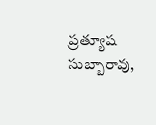ప్రత్యూష సుబ్బారావు,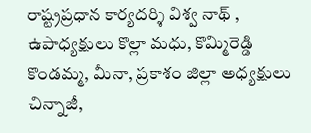రాష్ట్రప్రధాన కార్యదర్శి విశ్వ నాథ్ , ఉపాధ్యక్షులు కొల్లా మధు, కొమ్మిరెడ్డి కొండమ్మ, మీనా, ప్రకాశం జిల్లా అధ్యక్షులు చిన్నాజీ,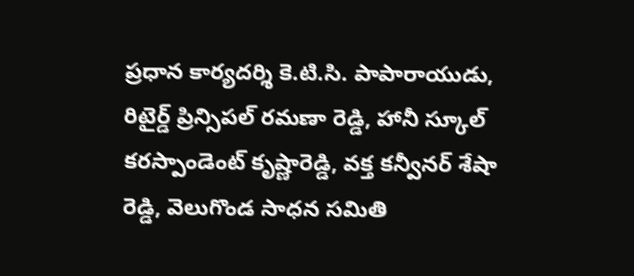ప్రధాన కార్యదర్శి కె.టి.సి. పాపారాయుడు, రిటైర్డ్ ప్రిన్సిపల్ రమణా రెడ్డి, హానీ స్కూల్ కరస్పాండెంట్ కృష్ణారెడ్డి, వక్త కన్వీనర్ శేషా రెడ్డి, వెలుగొండ సాధన సమితి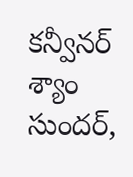కన్వీనర్ శ్యాం సుందర్,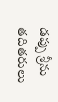డప్పు శ్రీను తదితరులు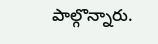పాల్గొన్నారు.